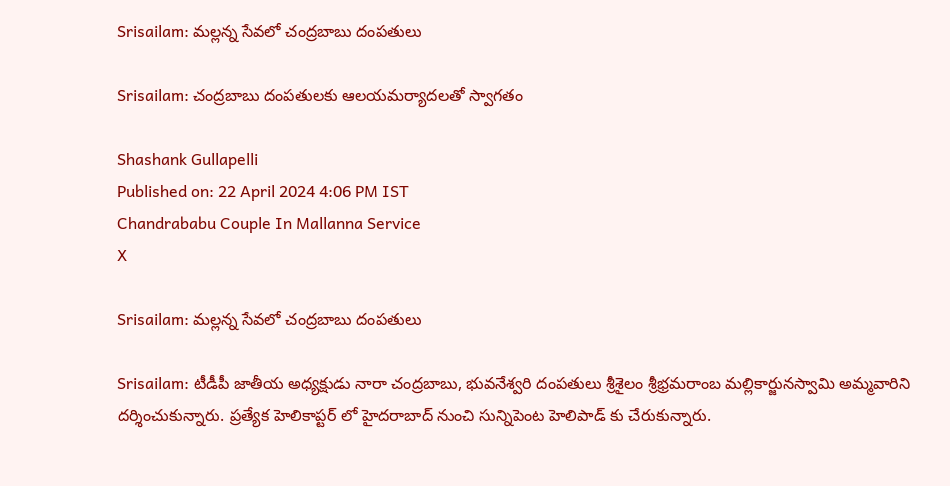Srisailam: మల్లన్న సేవలో చంద్రబాబు దంపతులు

Srisailam: చంద్రబాబు దంపతులకు ఆలయమర్యాదలతో స్వాగతం

Shashank Gullapelli
Published on: 22 April 2024 4:06 PM IST
Chandrababu Couple In Mallanna Service
X

Srisailam: మల్లన్న సేవలో చంద్రబాబు దంపతులు

Srisailam: టీడీపీ జాతీయ అధ్యక్షుడు నారా చంద్రబాబు, భువనేశ్వరి దంపతులు శ్రీశైలం శ్రీభ్రమరాంబ మల్లికార్జునస్వామి అమ్మవారిని దర్శించుకున్నారు. ప్రత్యేక హెలికాప్టర్ లో హైదరాబాద్ నుంచి సున్నిపెంట హెలిపాడ్ కు చేరుకున్నారు.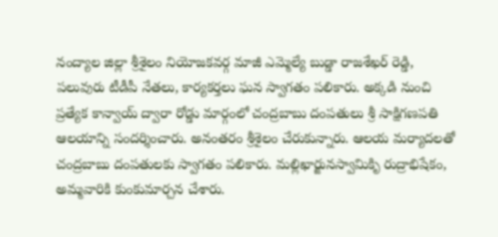నంద్యాల జిల్లా శ్రీశైలం నియోజకవర్గ మాజీ ఎమ్మెల్యే బుడ్డా రాజశేఖర్ రెడ్డి, పలువురు టీడీపీ నేతలు, కార్యకర్తలు ఘన స్వాగతం పలికారు. అక్కడి నుంచి ప్రత్యేక కాన్వాయ్ ద్వారా రోడ్డు మార్గంలో చంద్రబాబు దంపతులు శ్రీ సాక్షిగణపతి ఆలయాన్ని సందర్శించారు. అనంతరం శ్రీశైలం చేరుకున్నారు. ఆలయ మర్యాదలతో చంద్రబాబు దంపతులకు స్వాగతం పలికారు. మల్లిఖార్జునస్వామికిృ రుద్రాభిషేకం, అమ్మవారికి కుంకుమార్చన చేశారు.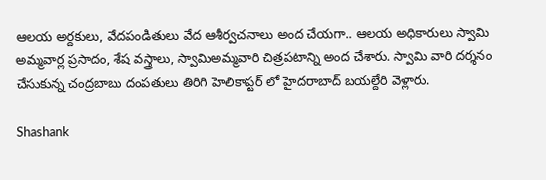ఆలయ అర్దకులు, వేదపండితులు వేద ఆశీర్వచనాలు అంద చేయగా.. ఆలయ అధికారులు స్వామి అమ్మవార్ల ప్రసాదం, శేష వస్త్రాలు, స్వామిఅమ్మవారి చిత్రపటాన్ని అంద చేశారు. స్వామి వారి దర్శనం చేసుకున్న చంద్రబాబు దంపతులు తిరిగి హెలికాప్టర్ లో హైదరాబాద్ బయల్దేరి వెళ్లారు.

Shashank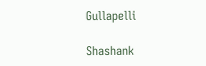Gullapelli

Shashank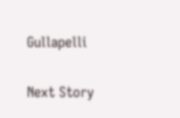Gullapelli

Next Story